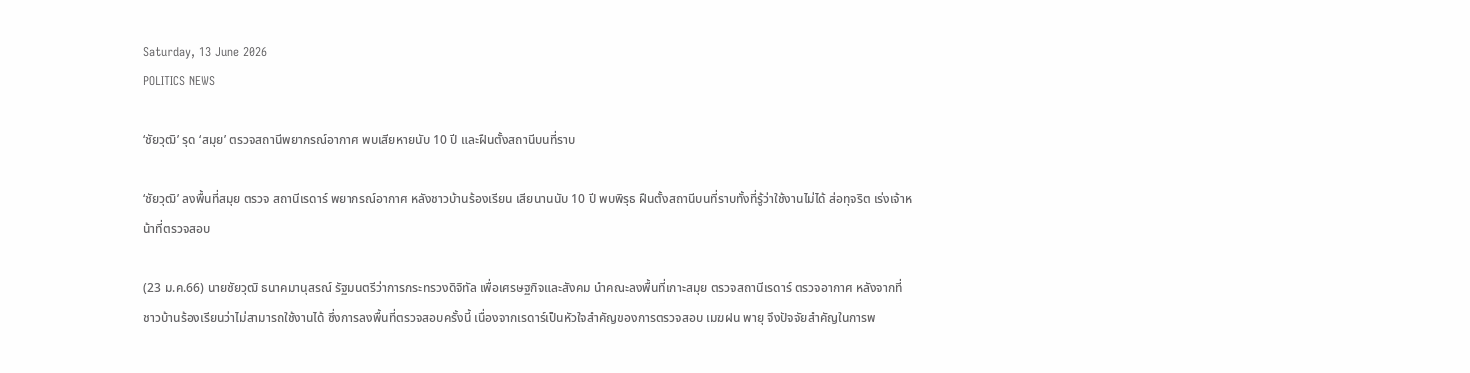Saturday, 13 June 2026
POLITICS NEWS

‘ชัยวุฒิ’ รุด ‘สมุย’ ตรวจสถานีพยากรณ์อากาศ พบเสียหายนับ 10 ปี และฝืนตั้งสถานีบนที่ราบ

‘ชัยวุฒิ’ ลงพื้นที่สมุย ตรวจ สถานีเรดาร์ พยากรณ์อากาศ หลังชาวบ้านร้องเรียน เสียนานนับ 10 ปี พบพิรุธ ฝืนตั้งสถานีบนที่ราบทั้งที่รู้ว่าใช้งานไม่ได้ ส่อทุจริต เร่งเจ้าหน้าที่ตรวจสอบ

(23 ม.ค.66) นายชัยวุฒิ ธนาคมานุสรณ์ รัฐมนตรีว่าการกระทรวงดิจิทัล เพื่อเศรษฐกิจและสังคม นำคณะลงพื้นที่เกาะสมุย ตรวจสถานีเรดาร์ ตรวจอากาศ หลังจากที่ชาวบ้านร้องเรียนว่าไม่สามารถใช้งานได้ ซึ่งการลงพื้นที่ตรวจสอบครั้งนี้ เนื่องจากเรดาร์เป็นหัวใจสำคัญของการตรวจสอบ เมฆฝน พายุ จึงปัจจัยสำคัญในการพ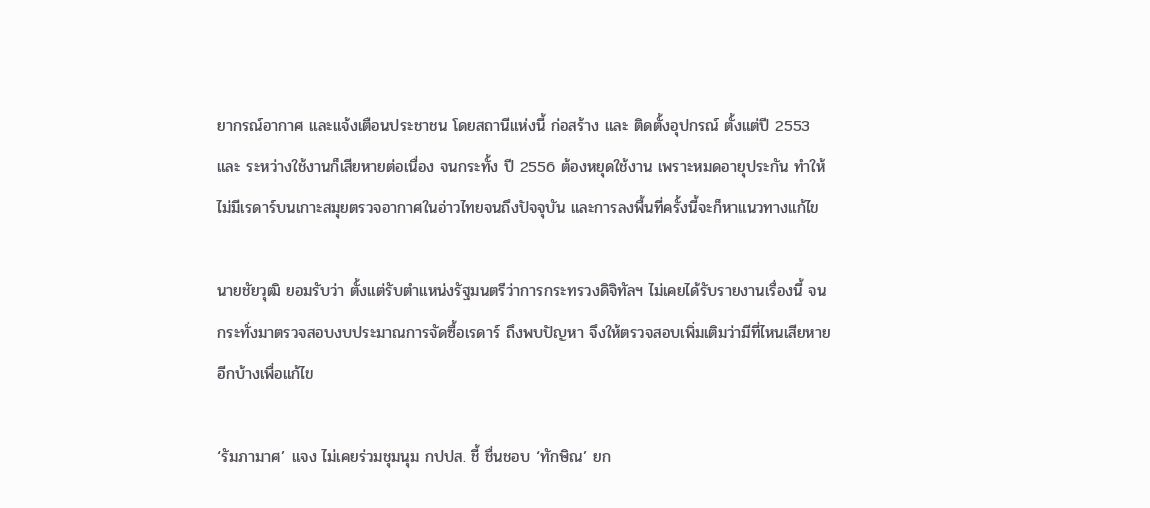ยากรณ์อากาศ และแจ้งเตือนประชาชน โดยสถานีแห่งนี้ ก่อสร้าง และ ติดตั้งอุปกรณ์ ตั้งแต่ปี 2553 และ ระหว่างใช้งานก็เสียหายต่อเนื่อง จนกระทั้ง ปี 2556 ต้องหยุดใช้งาน เพราะหมดอายุประกัน ทำให้ไม่มีเรดาร์บนเกาะสมุยตรวจอากาศในอ่าวไทยจนถึงปัจจุบัน และการลงพื้นที่ครั้งนี้จะก็หาแนวทางแก้ไข

นายชัยวุฒิ ยอมรับว่า ตั้งแต่รับตำแหน่งรัฐมนตรีว่าการกระทรวงดิจิทัลฯ ไม่เคยได้รับรายงานเรื่องนี้ จนกระทั่งมาตรวจสอบงบประมาณการจัดซื้อเรดาร์ ถึงพบปัญหา จึงให้ตรวจสอบเพิ่มเติมว่ามีที่ไหนเสียหายอีกบ้างเพื่อแก้ไข

‘รัมภามาศ’ แจง ไม่เคยร่วมชุมนุม กปปส. ชี้ ชื่นชอบ ‘ทักษิณ’ ยก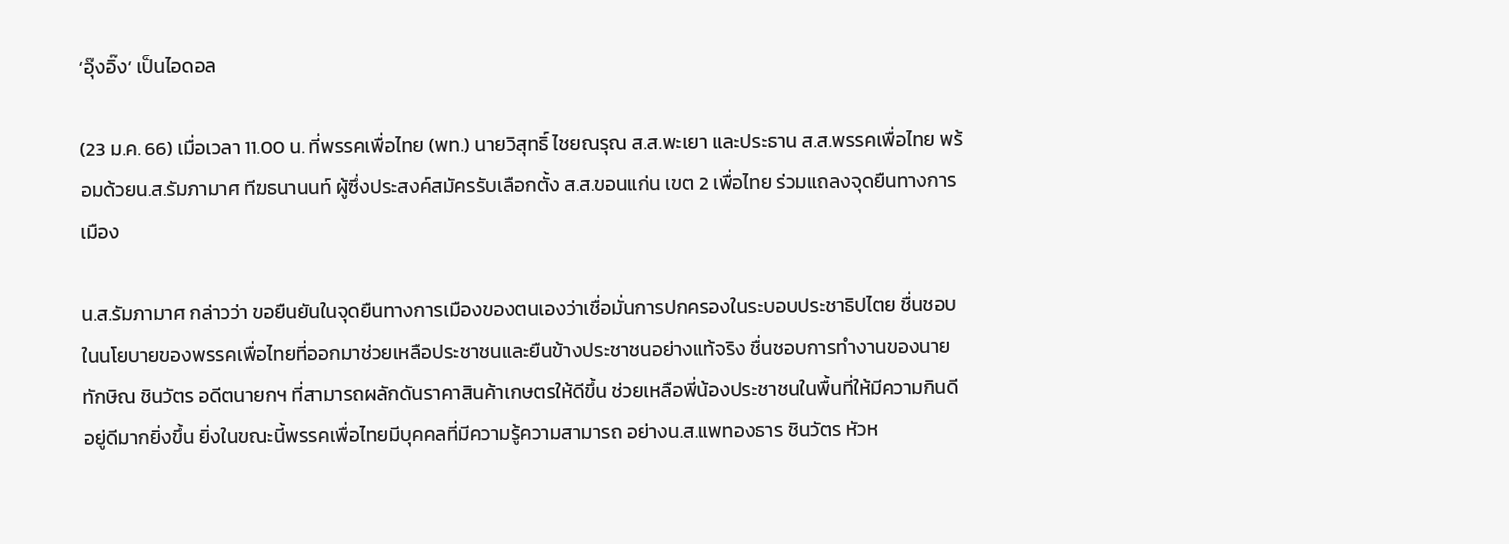‘อุ๊งอิ๊ง’ เป็นไอดอล

(23 ม.ค. 66) เมื่อเวลา 11.00 น. ที่พรรคเพื่อไทย (พท.) นายวิสุทธิ์ ไชยณรุณ ส.ส.พะเยา และประธาน ส.ส.พรรคเพื่อไทย พร้อมด้วยน.ส.รัมภามาศ ทีฆธนานนท์ ผู้ซึ่งประสงค์สมัครรับเลือกตั้ง ส.ส.ขอนแก่น เขต 2 เพื่อไทย ร่วมแถลงจุดยืนทางการเมือง

น.ส.รัมภามาศ กล่าวว่า ขอยืนยันในจุดยืนทางการเมืองของตนเองว่าเชื่อมั่นการปกครองในระบอบประชาธิปไตย ชื่นชอบในนโยบายของพรรคเพื่อไทยที่ออกมาช่วยเหลือประชาชนและยืนข้างประชาชนอย่างแท้จริง ชื่นชอบการทำงานของนายทักษิณ ชินวัตร อดีตนายกฯ ที่สามารถผลักดันราคาสินค้าเกษตรให้ดีขึ้น ช่วยเหลือพี่น้องประชาชนในพื้นที่ให้มีความกินดีอยู่ดีมากยิ่งขึ้น ยิ่งในขณะนี้พรรคเพื่อไทยมีบุคคลที่มีความรู้ความสามารถ อย่างน.ส.แพทองธาร ชินวัตร หัวห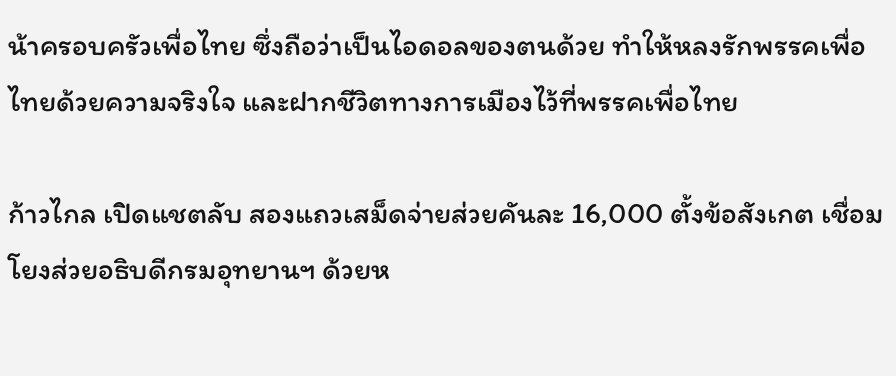น้าครอบครัวเพื่อไทย ซึ่งถือว่าเป็นไอดอลของตนด้วย ทำให้หลงรักพรรคเพื่อไทยด้วยความจริงใจ และฝากชีวิตทางการเมืองไว้ที่พรรคเพื่อไทย

ก้าวไกล เปิดแชตลับ สองแถวเสม็ดจ่ายส่วยคันละ 16,000 ตั้งข้อสังเกต เชื่อมโยงส่วยอธิบดีกรมอุทยานฯ ด้วยห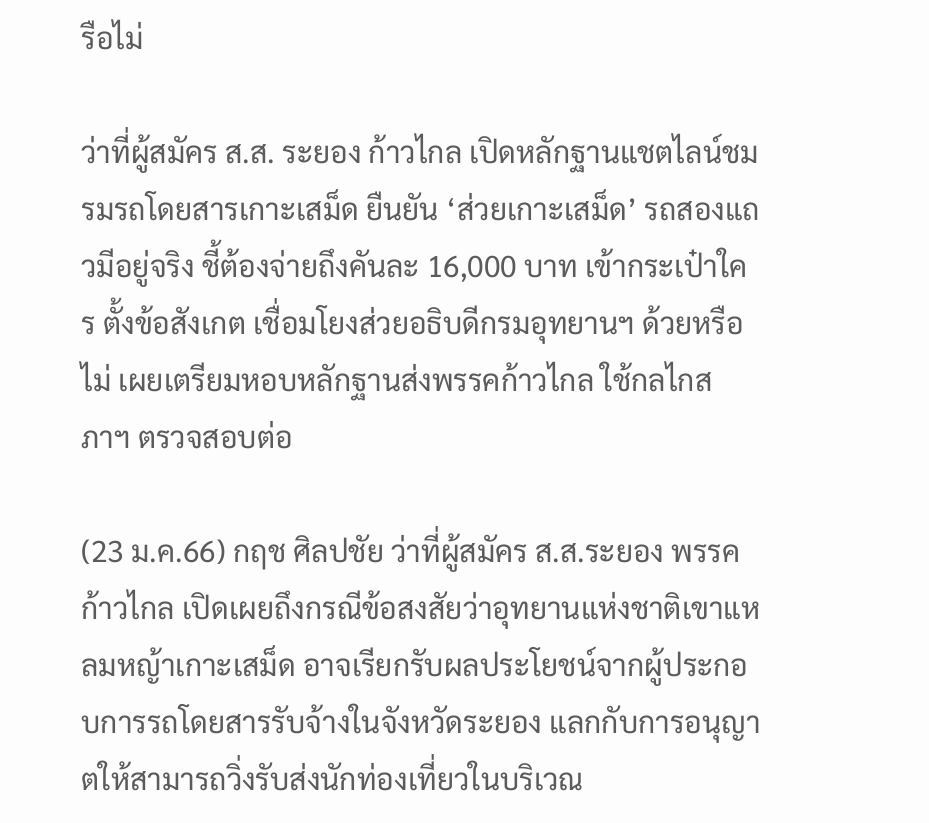รือไม่

ว่าที่ผู้สมัคร ส.ส. ระยอง ก้าวไกล เปิดหลักฐานแชตไลน์ชมรมรถโดยสารเกาะเสม็ด ยืนยัน ‘ส่วยเกาะเสม็ด’ รถสองแถวมีอยู่จริง ชี้ต้องจ่ายถึงคันละ 16,000 บาท เข้ากระเป๋าใคร ตั้งข้อสังเกต เชื่อมโยงส่วยอธิบดีกรมอุทยานฯ ด้วยหรือไม่ เผยเตรียมหอบหลักฐานส่งพรรคก้าวไกล ใช้กลไกสภาฯ ตรวจสอบต่อ

(23 ม.ค.66) กฤช ศิลปชัย ว่าที่ผู้สมัคร ส.ส.ระยอง พรรคก้าวไกล เปิดเผยถึงกรณีข้อสงสัยว่าอุทยานแห่งชาติเขาแหลมหญ้าเกาะเสม็ด อาจเรียกรับผลประโยชน์จากผู้ประกอบการรถโดยสารรับจ้างในจังหวัดระยอง แลกกับการอนุญาตให้สามารถวิ่งรับส่งนักท่องเที่ยวในบริเวณ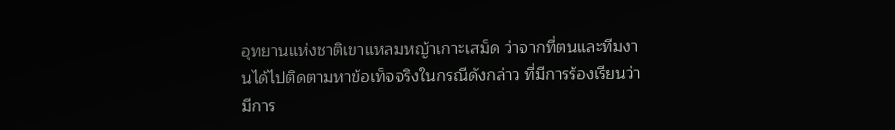อุทยานแห่งชาติเขาแหลมหญ้าเกาะเสม็ด ว่าจากที่ตนและทีมงานได้ไปติดตามหาข้อเท็จจริงในกรณีดังกล่าว ที่มีการร้องเรียนว่ามีการ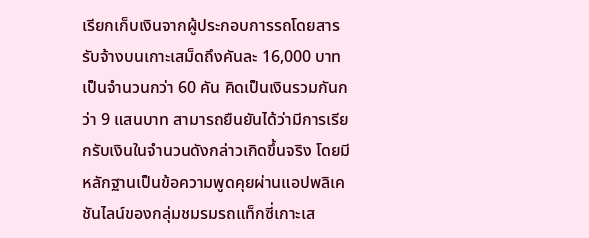เรียกเก็บเงินจากผู้ประกอบการรถโดยสารรับจ้างบนเกาะเสม็ดถึงคันละ 16,000 บาท เป็นจำนวนกว่า 60 คัน คิดเป็นเงินรวมกันกว่า 9 แสนบาท สามารถยืนยันได้ว่ามีการเรียกรับเงินในจำนวนดังกล่าวเกิดขึ้นจริง โดยมีหลักฐานเป็นข้อความพูดคุยผ่านแอปพลิเคชันไลน์ของกลุ่มชมรมรถแท็กซี่เกาะเส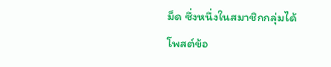ม็ด ซึ่งหนึ่งในสมาชิกกลุ่มได้โพสต์ข้อ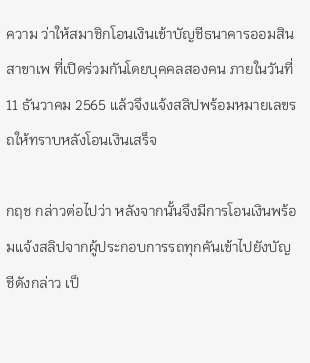ความ ว่าให้สมาชิกโอนเงินเข้าบัญชีธนาคารออมสินสาขาเพ ที่เปิดร่วมกันโดยบุคคลสองคน ภายในวันที่ 11 ธันวาคม 2565 แล้วจึงแจ้งสลิปพร้อมหมายเลขรถให้ทราบหลังโอนเงินเสร็จ

กฤช กล่าวต่อไปว่า หลังจากนั้นจึงมีการโอนเงินพร้อมแจ้งสลิปจากผู้ประกอบการรถทุกคันเข้าไปยังบัญชีดังกล่าว เป็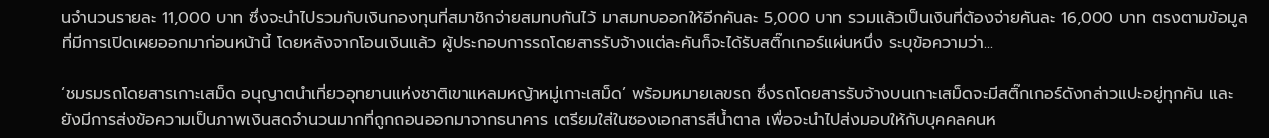นจำนวนรายละ 11,000 บาท ซึ่งจะนำไปรวมกับเงินกองทุนที่สมาชิกจ่ายสมทบกันไว้ มาสมทบออกให้อีกคันละ 5,000 บาท รวมแล้วเป็นเงินที่ต้องจ่ายคันละ 16,000 บาท ตรงตามข้อมูลที่มีการเปิดเผยออกมาก่อนหน้านี้ โดยหลังจากโอนเงินแล้ว ผู้ประกอบการรถโดยสารรับจ้างแต่ละคันก็จะได้รับสติ๊กเกอร์แผ่นหนึ่ง ระบุข้อความว่า...

‘ชมรมรถโดยสารเกาะเสม็ด อนุญาตนำเที่ยวอุทยานแห่งชาติเขาแหลมหญ้าหมู่เกาะเสม็ด’ พร้อมหมายเลขรถ ซึ่งรถโดยสารรับจ้างบนเกาะเสม็ดจะมีสติ๊กเกอร์ดังกล่าวแปะอยู่ทุกคัน และยังมีการส่งข้อความเป็นภาพเงินสดจำนวนมากที่ถูกถอนออกมาจากธนาคาร เตรียมใส่ในซองเอกสารสีน้ำตาล เพื่อจะนำไปส่งมอบให้กับบุคคลคนห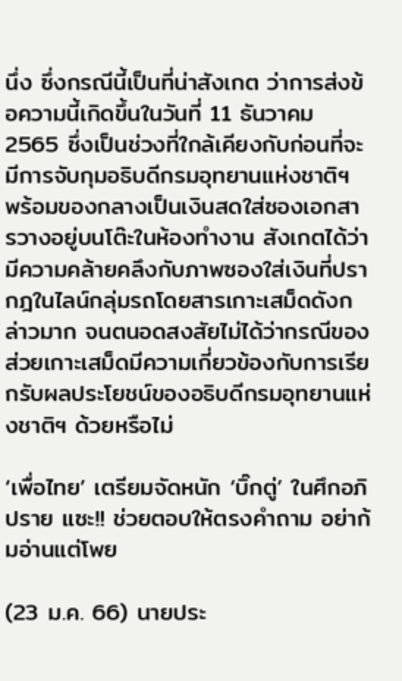นึ่ง ซึ่งกรณีนี้เป็นที่น่าสังเกต ว่าการส่งข้อความนี้เกิดขึ้นในวันที่ 11 ธันวาคม 2565 ซึ่งเป็นช่วงที่ใกล้เคียงกับก่อนที่จะมีการจับกุมอธิบดีกรมอุทยานแห่งชาติฯ พร้อมของกลางเป็นเงินสดใส่ซองเอกสารวางอยู่บนโต๊ะในห้องทำงาน สังเกตได้ว่ามีความคล้ายคลึงกับภาพซองใส่เงินที่ปรากฎในไลน์กลุ่มรถโดยสารเกาะเสม็ดดังกล่าวมาก จนตนอดสงสัยไม่ได้ว่ากรณีของส่วยเกาะเสม็ดมีความเกี่ยวข้องกับการเรียกรับผลประโยชน์ของอธิบดีกรมอุทยานแห่งชาติฯ ด้วยหรือไม่

‘เพื่อไทย’ เตรียมจัดหนัก ‘บิ๊กตู่’ ในศึกอภิปราย แซะ!! ช่วยตอบให้ตรงคำถาม อย่าก้มอ่านแต่โพย

(23 ม.ค. 66) นายประ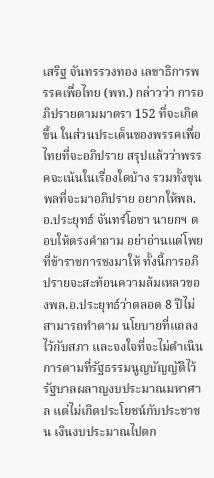เสริฐ จันทรรวงทอง เลขาธิการพรรคเพื่อไทย (พท.) กล่าวว่า การอภิปรายตามมาตรา 152 ที่จะเกิดขึ้น ในส่วนประเด็นของพรรคเพื่อไทยที่จะอภิปราย สรุปแล้วว่าพรรคจะเน้นในเรื่องใดบ้าง รวมทั้งขุนพลที่จะมาอภิปราย อยากให้พล.อ.ประยุทธ์ จันทร์โอชา นายกฯ ตอบให้ตรงคำถาม อย่าอ่านแต่โพยที่ข้าราชการชงมาให้ ทั้งนี้การอภิปรายจะสะท้อนความล้มเหลวของพล.อ.ประยุทธ์ว่าตลอด 8 ปีไม่สามารถทำตาม นโยบายที่แถลงไว้กับสภา และจงใจที่จะไม่ดำเนินการตามที่รัฐธรรมนูญบัญญัติไว้ รัฐบาลผลาญงบประมาณมหาศาล แต่ไม่เกิดประโยชน์กับประชาชน เงินงบประมาณไปตก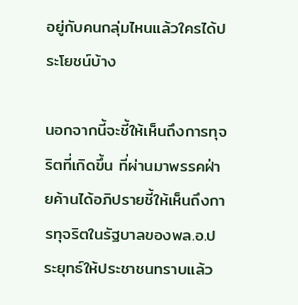อยู่กับคนกลุ่มไหนแล้วใครได้ประโยชน์บ้าง

นอกจากนี้จะชี้ให้เห็นถึงการทุจริตที่เกิดขึ้น ที่ผ่านมาพรรคฝ่ายค้านได้อภิปรายชี้ให้เห็นถึงการทุจริตในรัฐบาลของพล.อ.ประยุทธ์ให้ประชาชนทราบแล้ว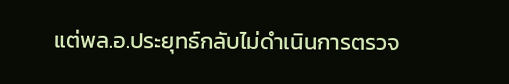แต่พล.อ.ประยุทธ์กลับไม่ดำเนินการตรวจ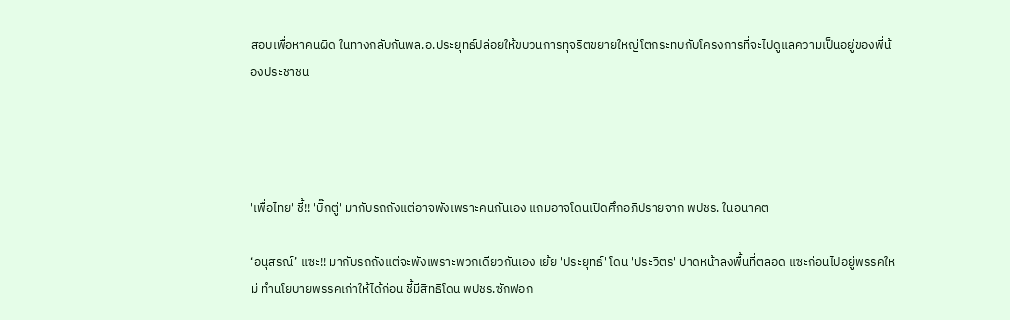สอบเพื่อหาคนผิด ในทางกลับกันพล.อ.ประยุทธ์ปล่อยให้ขบวนการทุจริตขยายใหญ่โตกระทบกับโครงการที่จะไปดูแลความเป็นอยู่ของพี่น้องประชาชน




'เพื่อไทย' ชี้!! 'บิ๊กตู่' มากับรถถังแต่อาจพังเพราะคนกันเอง แถมอาจโดนเปิดศึกอภิปรายจาก พปชร. ในอนาคต

‘อนุสรณ์’ แซะ!! มากับรถถังแต่จะพังเพราะพวกเดียวกันเอง เย้ย 'ประยุทธ์' โดน 'ประวิตร' ปาดหน้าลงพื้นที่ตลอด แซะก่อนไปอยู่พรรคใหม่ ทำนโยบายพรรคเก่าให้ได้ก่อน ชี้มีสิทธิโดน พปชร.ซักฟอก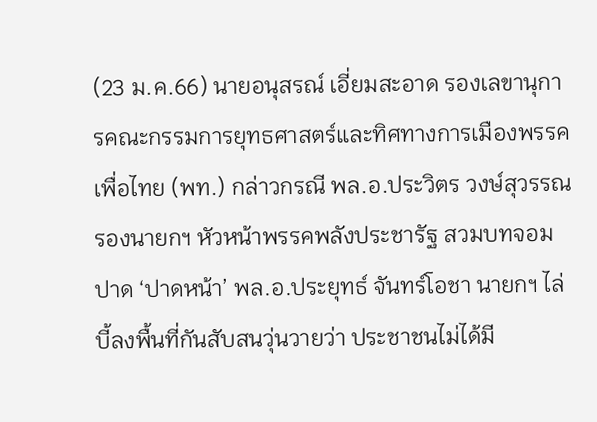(23 ม.ค.66) นายอนุสรณ์ เอี่ยมสะอาด รองเลขานุการคณะกรรมการยุทธศาสตร์และทิศทางการเมืองพรรคเพื่อไทย (พท.) กล่าวกรณี พล.อ.ประวิตร วงษ์สุวรรณ รองนายกฯ หัวหน้าพรรคพลังประชารัฐ สวมบทจอมปาด ‘ปาดหน้า’ พล.อ.ประยุทธ์ จันทร์โอชา นายกฯ ไล่บี้ลงพื้นที่กันสับสนวุ่นวายว่า ประชาชนไม่ได้มี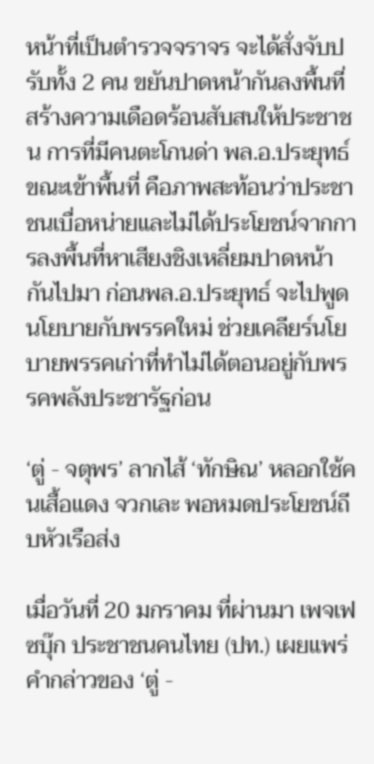หน้าที่เป็นตำรวจจราจร จะได้สั่งจับปรับทั้ง 2 คน ขยันปาดหน้ากันลงพื้นที่ สร้างความเดือดร้อนสับสนให้ประชาชน การที่มีคนตะโกนด่า พล.อ.ประยุทธ์ขณะเข้าพื้นที่ คือภาพสะท้อนว่าประชาชนเบื่อหน่ายและไม่ได้ประโยชน์จากการลงพื้นที่หาเสียงชิงเหลี่ยมปาดหน้ากันไปมา ก่อนพล.อ.ประยุทธ์ จะไปพูดนโยบายกับพรรคใหม่ ช่วยเคลียร์นโยบายพรรคเก่าที่ทำไม่ได้ตอนอยู่กับพรรคพลังประชารัฐก่อน

‘ตู่ - จตุพร’ ลากไส้ ‘ทักษิณ’ หลอกใช้คนเสื้อแดง จวกเละ พอหมดประโยชน์ถีบหัวเรือส่ง

เมื่อวันที่ 20 มกราคม ที่ผ่านมา เพจเฟซบุ๊ก ประชาชนคนไทย (ปท.) เผยแพร่คำกล่าวของ ‘ตู่ -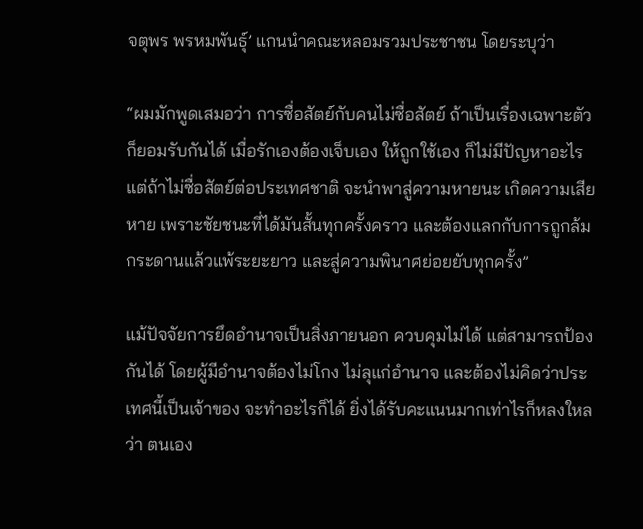จตุพร พรหมพันธุ์’ แกนนำคณะหลอมรวมประชาชน โดยระบุว่า

“ผมมักพูดเสมอว่า การซื่อสัตย์กับคนไม่ซื่อสัตย์ ถ้าเป็นเรื่องเฉพาะตัว ก็ยอมรับกันได้ เมื่อรักเองต้องเจ็บเอง ให้ถูกใช้เอง ก็ไม่มีปัญหาอะไร แต่ถ้าไม่ซื่อสัตย์ต่อประเทศชาติ จะนำพาสู่ความหายนะ เกิดความเสียหาย เพราะชัยชนะที่ได้มันสั้นทุกครั้งคราว และต้องแลกกับการถูกล้มกระดานแล้วแพ้ระยะยาว และสู่ความพินาศย่อยยับทุกครั้ง”

แม้ปัจจัยการยึดอำนาจเป็นสิ่งภายนอก ควบคุมไม่ได้ แต่สามารถป้องกันได้ โดยผู้มีอำนาจต้องไม่โกง ไม่ลุแก่อำนาจ และต้องไม่คิดว่าประเทศนี้เป็นเจ้าของ จะทำอะไรก็ได้ ยิ่งได้รับคะแนนมากเท่าไรก็หลงใหล ว่า ตนเอง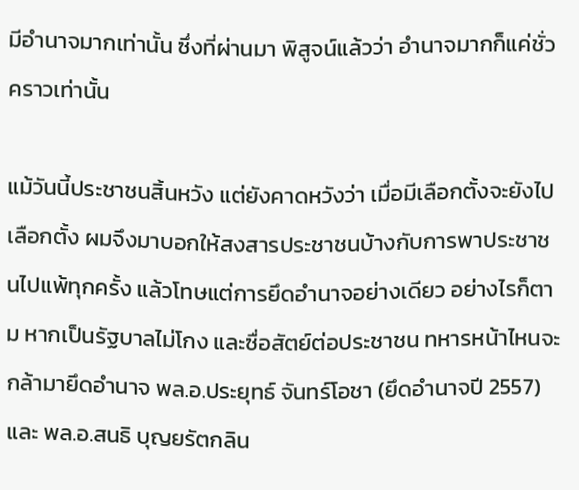มีอำนาจมากเท่านั้น ซึ่งที่ผ่านมา พิสูจน์แล้วว่า อำนาจมากก็แค่ชั่วคราวเท่านั้น

แม้วันนี้ประชาชนสิ้นหวัง แต่ยังคาดหวังว่า เมื่อมีเลือกตั้งจะยังไปเลือกตั้ง ผมจึงมาบอกให้สงสารประชาชนบ้างกับการพาประชาชนไปแพ้ทุกครั้ง แล้วโทษแต่การยึดอำนาจอย่างเดียว อย่างไรก็ตาม หากเป็นรัฐบาลไม่โกง และซื่อสัตย์ต่อประชาชน ทหารหน้าไหนจะกล้ามายึดอำนาจ พล.อ.ประยุทธ์ จันทร์โอชา (ยึดอำนาจปี 2557) และ พล.อ.สนธิ บุญยรัตกลิน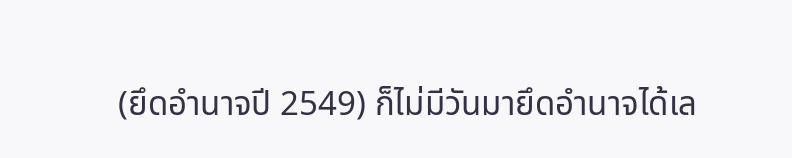(ยึดอำนาจปี 2549) ก็ไม่มีวันมายึดอำนาจได้เล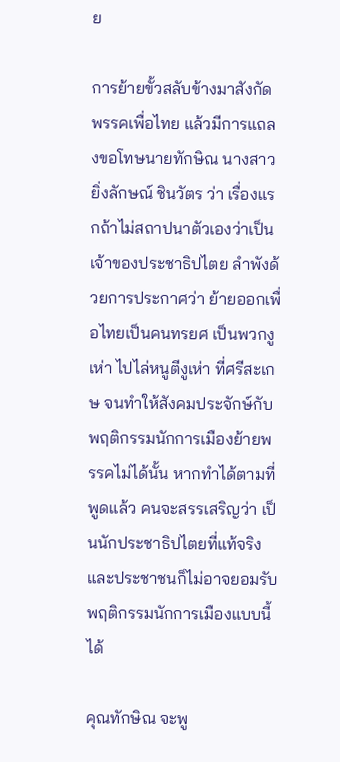ย

การย้ายขั้วสลับข้างมาสังกัดพรรคเพื่อไทย แล้วมีการแถลงขอโทษนายทักษิณ นางสาวยิ่งลักษณ์ ชินวัตร ว่า เรื่องแรกถ้าไม่สถาปนาตัวเองว่าเป็นเจ้าของประชาธิปไตย ลำพังด้วยการประกาศว่า ย้ายออกเพื่อไทยเป็นคนทรยศ เป็นพวกงูเห่า ไปไล่หนูตีงูเห่า ที่ศรีสะเกษ จนทำให้สังคมประจักษ์กับพฤติกรรมนักการเมืองย้ายพรรคไม่ได้นั้น หากทำได้ตามที่พูดแล้ว คนจะสรรเสริญว่า เป็นนักประชาธิปไตยที่แท้จริง และประชาชนก็ไม่อาจยอมรับพฤติกรรมนักการเมืองแบบนี้ได้

คุณทักษิณ จะพู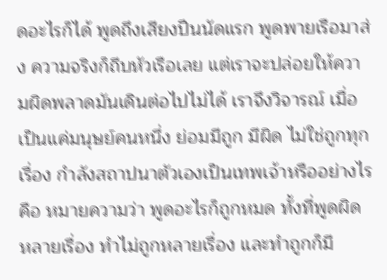ดอะไรก็ได้ พูดถึงเสียงปืนนัดแรก พูดพายเรือมาส่ง ความจริงก็ถีบหัวเรือเลย แต่เราจะปล่อยให้ความผิดพลาดมันเดินต่อไปไม่ได้ เราจึงวิจารณ์ เมื่อเป็นแค่มนุษย์คนหนึ่ง ย่อมมีถูก มีผิด ไม่ใช่ถูกทุกเรื่อง กำลังสถาปนาตัวเองเป็นเทพเจ้าหรืออย่างไร คือ หมายความว่า พูดอะไรก็ถูกหมด ทั้งที่พูดผิดหลายเรื่อง ทำไม่ถูกหลายเรื่อง และทำถูกก็มี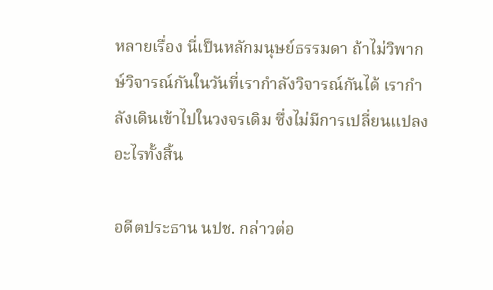หลายเรื่อง นี่เป็นหลักมนุษย์ธรรมดา ถ้าไม่วิพากษ์วิจารณ์กันในวันที่เรากำลังวิจารณ์กันได้ เรากำลังเดินเข้าไปในวงจรเดิม ซึ่งไม่มีการเปลี่ยนแปลงอะไรทั้งสิ้น

อดีตประธาน นปช. กล่าวต่อ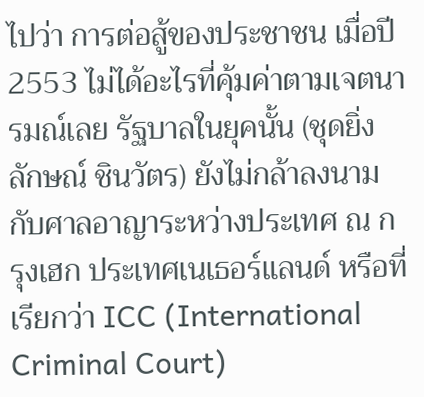ไปว่า การต่อสู้ของประชาชน เมื่อปี 2553 ไม่ได้อะไรที่คุ้มค่าตามเจตนารมณ์เลย รัฐบาลในยุคนั้น (ชุดยิ่งลักษณ์ ชินวัตร) ยังไม่กล้าลงนามกับศาลอาญาระหว่างประเทศ ณ กรุงเฮก ประเทศเนเธอร์แลนด์ หรือที่เรียกว่า ICC (International Criminal Court)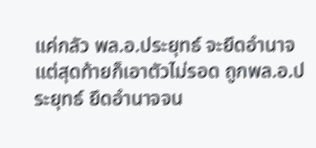แค่กลัว พล.อ.ประยุทธ์ จะยึดอำนาจ แต่สุดท้ายก็เอาตัวไม่รอด ถูกพล.อ.ประยุทธ์ ยึดอำนาจจน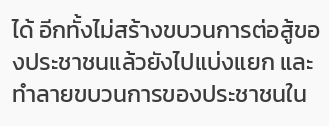ได้ อีกทั้งไม่สร้างขบวนการต่อสู้ของประชาชนแล้วยังไปแบ่งแยก และทำลายขบวนการของประชาชนใน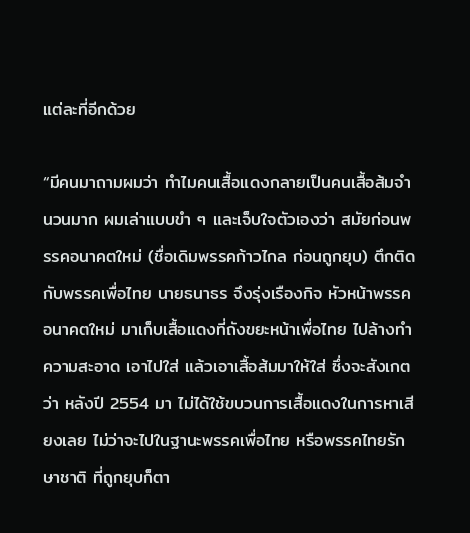แต่ละที่อีกด้วย

“มีคนมาถามผมว่า ทำไมคนเสื้อแดงกลายเป็นคนเสื้อส้มจำนวนมาก ผมเล่าแบบขำ ๆ และเจ็บใจตัวเองว่า สมัยก่อนพรรคอนาคตใหม่ (ชื่อเดิมพรรคก้าวไกล ก่อนถูกยุบ) ตึกติดกับพรรคเพื่อไทย นายธนาธร จึงรุ่งเรืองกิจ หัวหน้าพรรคอนาคตใหม่ มาเก็บเสื้อแดงที่ถังขยะหน้าเพื่อไทย ไปล้างทำความสะอาด เอาไปใส่ แล้วเอาเสื้อส้มมาให้ใส่ ซึ่งจะสังเกตว่า หลังปี 2554 มา ไม่ได้ใช้ขบวนการเสื้อแดงในการหาเสียงเลย ไม่ว่าจะไปในฐานะพรรคเพื่อไทย หรือพรรคไทยรักษาชาติ ที่ถูกยุบก็ตา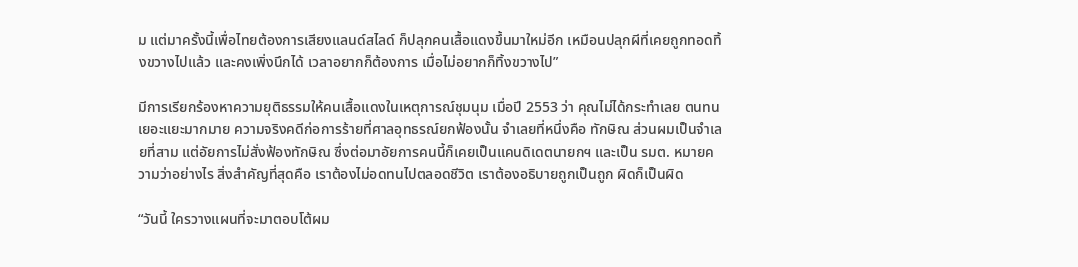ม แต่มาครั้งนี้เพื่อไทยต้องการเสียงแลนด์สไลด์ ก็ปลุกคนเสื้อแดงขึ้นมาใหม่อีก เหมือนปลุกผีที่เคยถูกทอดทิ้งขวางไปแล้ว และคงเพิ่งนึกได้ เวลาอยากก็ต้องการ เมื่อไม่อยากก็ทิ้งขวางไป”

มีการเรียกร้องหาความยุติธรรมให้คนเสื้อแดงในเหตุการณ์ชุมนุม เมื่อปี 2553 ว่า คุณไม่ได้กระทำเลย ตนทนเยอะแยะมากมาย ความจริงคดีก่อการร้ายที่ศาลอุทธรณ์ยกฟ้องนั้น จำเลยที่หนึ่งคือ ทักษิณ ส่วนผมเป็นจำเลยที่สาม แต่อัยการไม่สั่งฟ้องทักษิณ ซึ่งต่อมาอัยการคนนี้ก็เคยเป็นแคนดิเดตนายกฯ และเป็น รมต. หมายความว่าอย่างไร สิ่งสำคัญที่สุดคือ เราต้องไม่อดทนไปตลอดชีวิต เราต้องอธิบายถูกเป็นถูก ผิดก็เป็นผิด

“วันนี้ ใครวางแผนที่จะมาตอบโต้ผม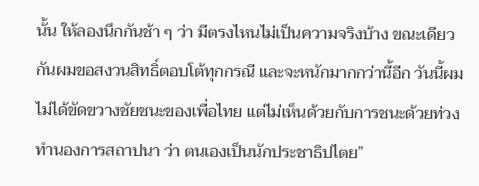นั้น ให้ลองนึกกันช้า ๆ ว่า มีตรงไหนไม่เป็นความจริงบ้าง ขณะเดียวกันผมขอสงวนสิทธิ์ตอบโต้ทุกกรณี และจะหนักมากกว่านี้อีก วันนี้ผมไม่ได้ขัดขวางชัยชนะของเพื่อไทย แต่ไม่เห็นด้วยกับการชนะด้วยท่วงทำนองการสถาปนา ว่า ตนเองเป็นนักประชาธิปไตย”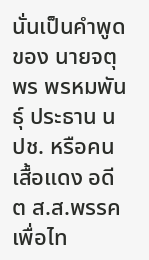นั่นเป็นคำพูดของ นายจตุพร พรหมพันธุ์ ประธาน นปช. หรือคนเสื้อแดง อดีต ส.ส.พรรคเพื่อไท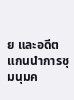ย และอดีตแกนนำการชุมนุมค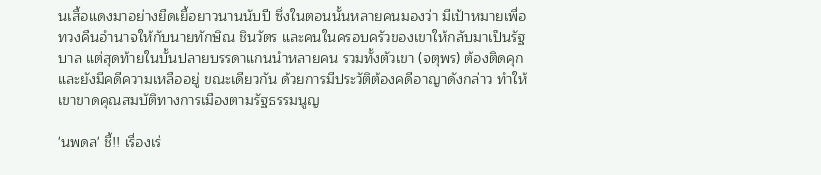นเสื้อแดงมาอย่างยืดเยื้อยาวนานนับปี ซึ่งในตอนนั้นหลายคนมองว่า มีเป้าหมายเพื่อทวงคืนอำนาจให้กับนายทักษิณ ชินวัตร และคนในครอบครัวของเขาให้กลับมาเป็นรัฐบาล แต่สุดท้ายในบั้นปลายบรรดาแกนนำหลายคน รวมทั้งตัวเขา (จตุพร) ต้องติดคุก และยังมีคดีความเหลืออยู่ ขณะเดียวกัน ด้วยการมีประวัติต้องคดีอาญาดังกล่าว ทำให้เขาขาดคุณสมบัติทางการเมืองตามรัฐธรรมนูญ

'นพดล' ชี้!! เรื่องเร่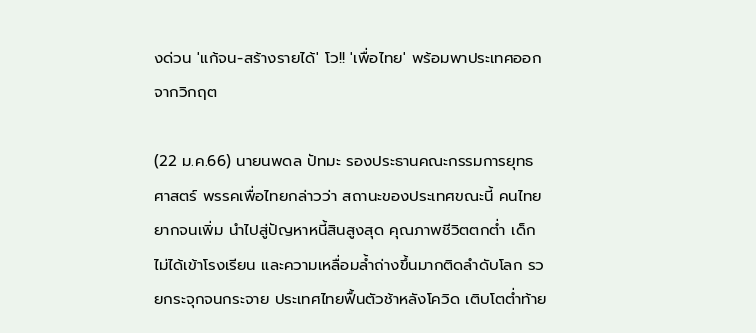งด่วน 'แก้จน-สร้างรายได้' โว!! 'เพื่อไทย' พร้อมพาประเทศออกจากวิกฤต

(22 ม.ค.66) นายนพดล ปัทมะ รองประธานคณะกรรมการยุทธศาสตร์ พรรคเพื่อไทยกล่าวว่า สถานะของประเทศขณะนี้ คนไทยยากจนเพิ่ม นำไปสู่ปัญหาหนี้สินสูงสุด คุณภาพชีวิตตกต่ำ เด็กไม่ได้เข้าโรงเรียน และความเหลื่อมล้ำถ่างขึ้นมากติดลำดับโลก รวยกระจุกจนกระจาย ประเทศไทยฟื้นตัวช้าหลังโควิด เติบโตต่ำท้าย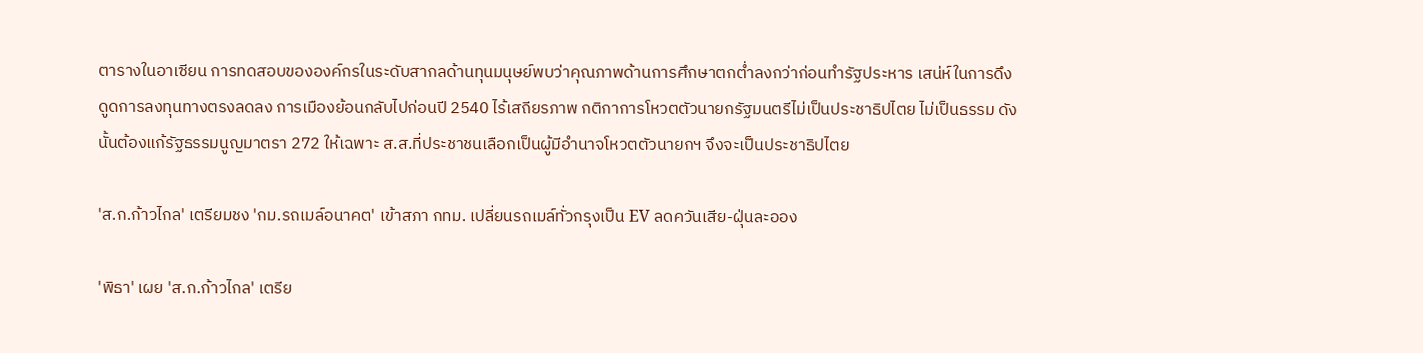ตารางในอาเซียน การทดสอบขององค์กรในระดับสากลด้านทุนมนุษย์พบว่าคุณภาพด้านการศึกษาตกต่ำลงกว่าก่อนทำรัฐประหาร เสน่ห์ในการดึงดูดการลงทุนทางตรงลดลง การเมืองย้อนกลับไปก่อนปี 2540 ไร้เสถียรภาพ กติกาการโหวตตัวนายกรัฐมนตรีไม่เป็นประชาธิปไตย ไม่เป็นธรรม ดังนั้นต้องแก้รัฐธรรมนูญมาตรา 272 ให้เฉพาะ ส.ส.ที่ประชาชนเลือกเป็นผู้มีอำนาจโหวตตัวนายกฯ จึงจะเป็นประชาธิปไตย

'ส.ก.ก้าวไกล' เตรียมชง 'กม.รถเมล์อนาคต' เข้าสภา กทม. เปลี่ยนรถเมล์ทั่วกรุงเป็น EV ลดควันเสีย-ฝุ่นละออง

'พิธา' เผย 'ส.ก.ก้าวไกล' เตรีย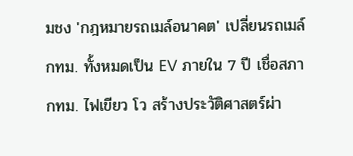มชง 'กฎหมายรถเมล์อนาคต' เปลี่ยนรถเมล์กทม. ทั้งหมดเป็น EV ภายใน 7 ปี เชื่อสภากทม. ไฟเขียว โว สร้างประวัติศาสตร์ผ่า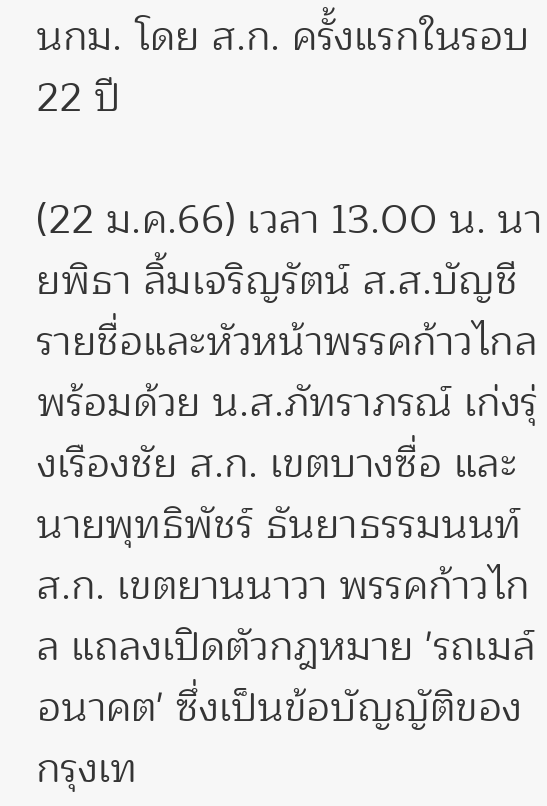นกม. โดย ส.ก. ครั้งแรกในรอบ 22 ปี

(22 ม.ค.66) เวลา 13.00 น. นายพิธา ลิ้มเจริญรัตน์ ส.ส.บัญชีรายชื่อและหัวหน้าพรรคก้าวไกล พร้อมด้วย น.ส.ภัทราภรณ์ เก่งรุ่งเรืองชัย ส.ก. เขตบางซื่อ และนายพุทธิพัชร์ ธันยาธรรมนนท์ ส.ก. เขตยานนาวา พรรคก้าวไกล แถลงเปิดตัวกฎหมาย 'รถเมล์อนาคต' ซึ่งเป็นข้อบัญญัติของกรุงเท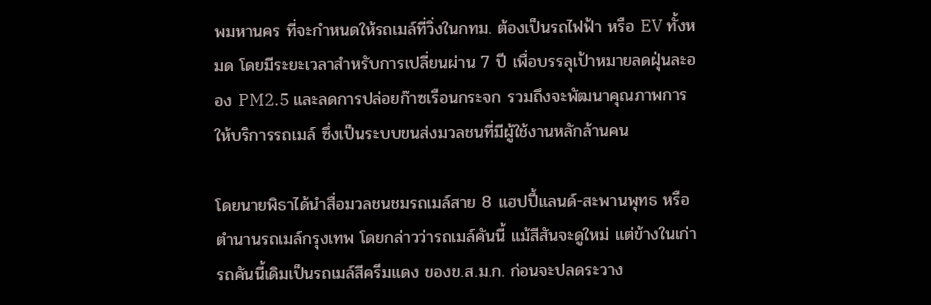พมหานคร ที่จะกำหนดให้รถเมล์ที่วิ่งในกทม. ต้องเป็นรถไฟฟ้า หรือ EV ทั้งหมด โดยมีระยะเวลาสำหรับการเปลี่ยนผ่าน 7 ปี เพื่อบรรลุเป้าหมายลดฝุ่นละออง PM2.5 และลดการปล่อยก๊าซเรือนกระจก รวมถึงจะพัฒนาคุณภาพการให้บริการรถเมล์ ซึ่งเป็นระบบขนส่งมวลชนที่มีผู้ใช้งานหลักล้านคน

โดยนายพิธาได้นำสื่อมวลชนชมรถเมล์สาย 8 แฮปปี้แลนด์-สะพานพุทธ หรือตำนานรถเมล์กรุงเทพ โดยกล่าวว่ารถเมล์คันนี้ แม้สีสันจะดูใหม่ แต่ข้างในเก่า รถคันนี้เดิมเป็นรถเมล์สีครีมแดง ของข.ส.ม.ก. ก่อนจะปลดระวาง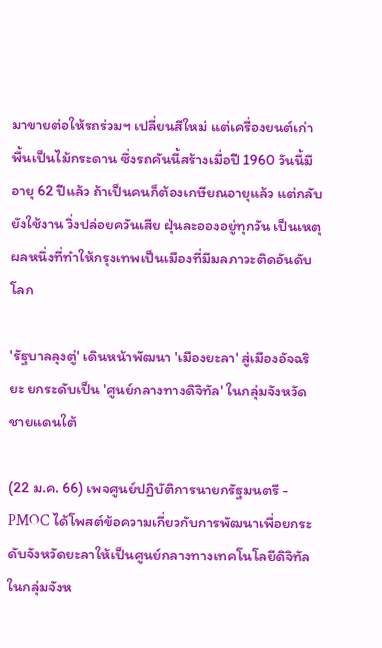มาขายต่อให้รถร่วมฯ เปลี่ยนสีใหม่ แต่เครื่องยนต์เก่า พื้นเป็นไม้กระดาน ซึ่งรถคันนี้สร้างเมื่อปี 1960 วันนี้มีอายุ 62 ปีแล้ว ถ้าเป็นคนก็ต้องเกษียณอายุแล้ว แต่กลับยังใช้งาน วิ่งปล่อยควันเสีย ฝุ่นละอองอยู่ทุกวัน เป็นเหตุผลหนึ่งที่ทำให้กรุงเทพเป็นเมืองที่มีมลภาวะติดอันดับโลก

'รัฐบาลลุงตู่' เดินหน้าพัฒนา 'เมืองยะลา' สู่เมืองอัจฉริยะ ยกระดับเป็น 'ศูนย์กลางทางดิจิทัล' ในกลุ่มจังหวัดชายแดนใต้

(22 ม.ค. 66) เพจศูนย์ปฏิบัติการนายกรัฐมนตรี - PMOC ได้โพสต์ข้อความเกี่ยวกับการพัฒนาเพื่อยกระดับจังหวัดยะลาให้เป็นศูนย์กลางทางเทคโนโลยีดิจิทัลในกลุ่มจังห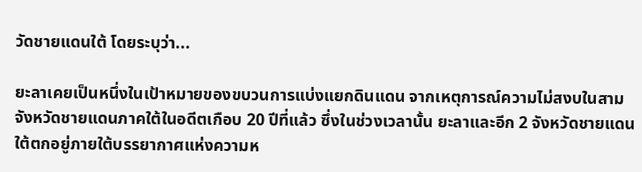วัดชายแดนใต้ โดยระบุว่า...

ยะลาเคยเป็นหนึ่งในเป้าหมายของขบวนการแบ่งแยกดินแดน จากเหตุการณ์ความไม่สงบในสามจังหวัดชายแดนภาคใต้ในอดีตเกือบ 20 ปีที่แล้ว ซึ่งในช่วงเวลานั้น ยะลาและอีก 2 จังหวัดชายแดนใต้ตกอยู่ภายใต้บรรยากาศแห่งความห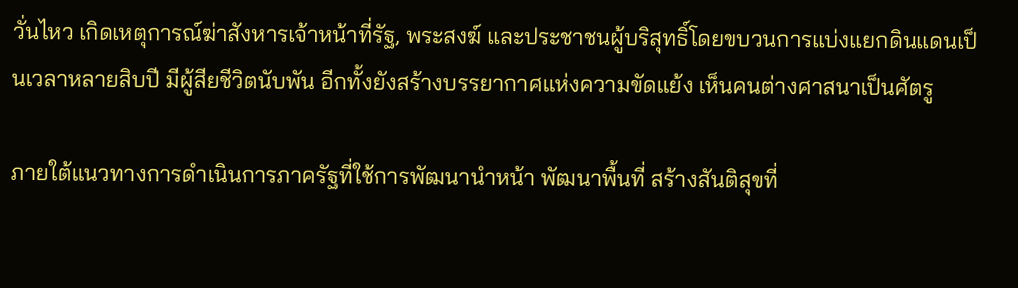วั่นไหว เกิดเหตุการณ์ฆ่าสังหารเจ้าหน้าที่รัฐ, พระสงฆ์ และประชาชนผู้บริสุทธิ์โดยขบวนการแบ่งแยกดินแดนเป็นเวลาหลายสิบปี มีผู้สียชีวิตนับพัน อีกทั้งยังสร้างบรรยากาศแห่งความขัดแย้ง เห็นคนต่างศาสนาเป็นศัตรู

ภายใต้แนวทางการดำเนินการภาครัฐที่ใช้การพัฒนานำหน้า พัฒนาพื้นที่ สร้างสันติสุขที่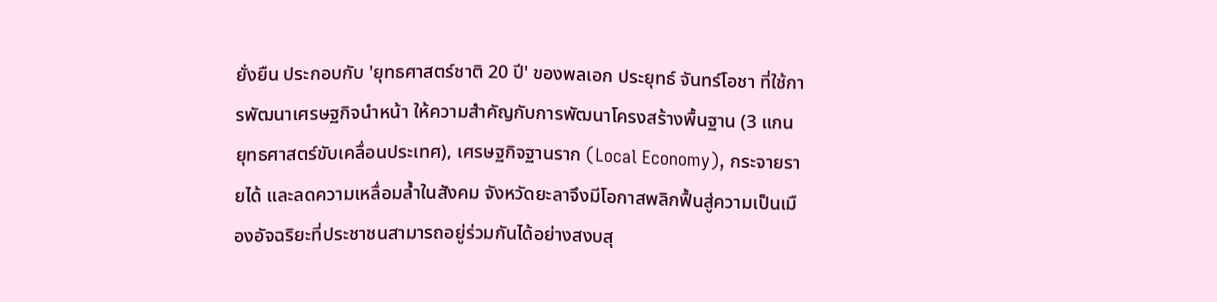ยั่งยืน ประกอบกับ 'ยุทธศาสตร์ชาติ 20 ปี' ของพลเอก ประยุทธ์ จันทร์โอชา ที่ใช้การพัฒนาเศรษฐกิจนำหน้า ให้ความสำคัญกับการพัฒนาโครงสร้างพื้นฐาน (3 แกนยุทธศาสตร์ขับเคลื่อนประเทศ), เศรษฐกิจฐานราก (Local Economy), กระจายรายได้ และลดความเหลื่อมล้ำในสังคม จังหวัดยะลาจึงมีโอกาสพลิกฟื้นสู่ความเป็นเมืองอัจฉริยะที่ประชาชนสามารถอยู่ร่วมกันได้อย่างสงบสุ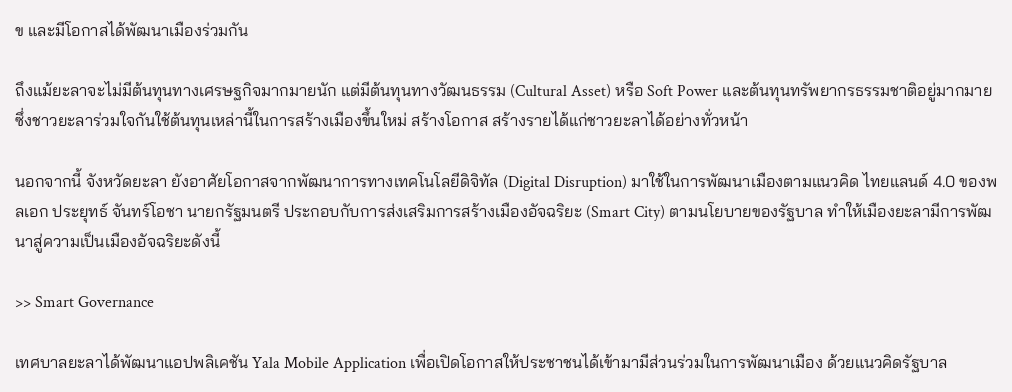ข และมีโอกาสได้พัฒนาเมืองร่วมกัน

ถึงแม้ยะลาจะไม่มีต้นทุนทางเศรษฐกิจมากมายนัก แต่มีต้นทุนทางวัฒนธรรม (Cultural Asset) หรือ Soft Power และต้นทุนทรัพยากรธรรมชาติอยู่มากมาย ซึ่งชาวยะลาร่วมใจกันใช้ต้นทุนเหล่านี้ในการสร้างเมืองขึ้นใหม่ สร้างโอกาส สร้างรายได้แก่ชาวยะลาได้อย่างทั่วหน้า

นอกจากนี้ จังหวัดยะลา ยังอาศัยโอกาสจากพัฒนาการทางเทคโนโลยีดิจิทัล (Digital Disruption) มาใช้ในการพัฒนาเมืองตามแนวคิด ไทยแลนด์ 4.0 ของพลเอก ประยุทธ์ จันทร์โอชา นายกรัฐมนตรี ประกอบกับการส่งเสริมการสร้างเมืองอัจฉริยะ (Smart City) ตามนโยบายของรัฐบาล ทำให้เมืองยะลามีการพัฒนาสู่ความเป็นเมืองอัจฉริยะดังนี้

>> Smart Governance

เทศบาลยะลาได้พัฒนาแอปพลิเคชัน Yala Mobile Application เพื่อเปิดโอกาสให้ประชาชนได้เข้ามามีส่วนร่วมในการพัฒนาเมือง ด้วยแนวคิดรัฐบาล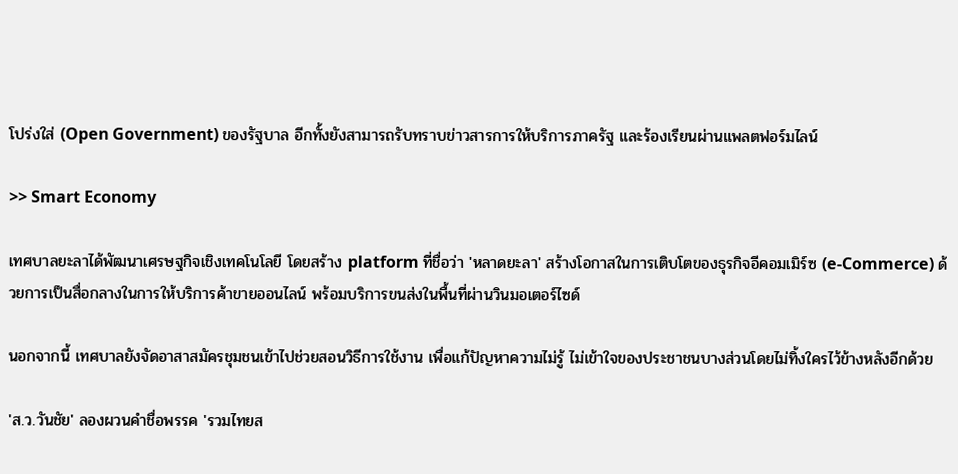โปร่งใส่ (Open Government) ของรัฐบาล อีกทั้งยังสามารถรับทราบข่าวสารการให้บริการภาครัฐ และร้องเรียนผ่านแพลตฟอร์มไลน์

>> Smart Economy

เทศบาลยะลาได้พัฒนาเศรษฐกิจเชิงเทคโนโลยี โดยสร้าง platform ที่ชื่อว่า 'หลาดยะลา' สร้างโอกาสในการเติบโตของธุรกิจอีคอมเมิร์ซ (e-Commerce) ด้วยการเป็นสื่อกลางในการให้บริการค้าขายออนไลน์ พร้อมบริการขนส่งในพื้นที่ผ่านวินมอเตอร์ไซด์

นอกจากนี้ เทศบาลยังจัดอาสาสมัครชุมชนเข้าไปช่วยสอนวิธีการใช้งาน เพื่อแก้ปัญหาความไม่รู้ ไม่เข้าใจของประชาชนบางส่วนโดยไม่ทิ้งใครไว้ข้างหลังอีกด้วย

'ส.ว.วันชัย' ลองผวนคำชื่อพรรค 'รวมไทยส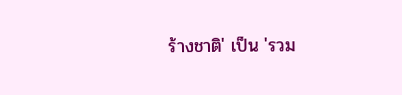ร้างชาติ' เป็น 'รวม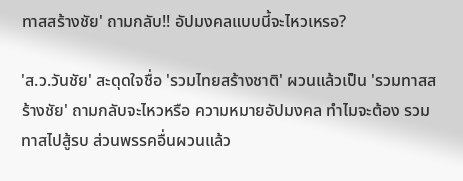ทาสสร้างชัย' ถามกลับ!! อัปมงคลแบบนี้จะไหวเหรอ?

'ส.ว.วันชัย' สะดุดใจชื่อ 'รวมไทยสร้างชาติ' ผวนแล้วเป็น 'รวมทาสสร้างชัย' ถามกลับจะไหวหรือ ความหมายอัปมงคล ทำไมจะต้อง รวมทาสไปสู้รบ ส่วนพรรคอื่นผวนแล้ว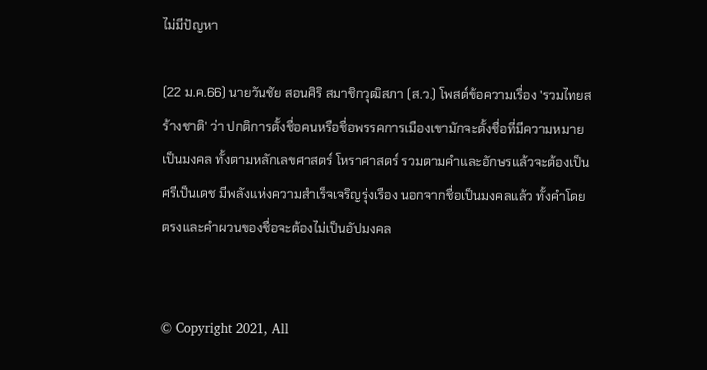ไม่มีปัญหา

(22 ม.ค.66) นายวันชัย สอนศิริ สมาชิกวุฒิสภา (ส.ว.) โพสต์ข้อความเรื่อง 'รวมไทยสร้างชาติ' ว่า ปกติการตั้งชื่อคนหรือชื่อพรรคการเมืองเขามักจะตั้งชื่อที่มีความหมายเป็นมงคล ทั้งตามหลักเลขศาสตร์ โหราศาสตร์ รวมตามคำและอักษรแล้วจะต้องเป็นศรีเป็นเดช มีพลังแห่งความสำเร็จเจริญรุ่งเรือง นอกจากชื่อเป็นมงคลแล้ว ทั้งคำโดยตรงและคำผวนของชื่อจะต้องไม่เป็นอัปมงคล


© Copyright 2021, All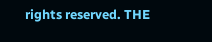rights reserved. THE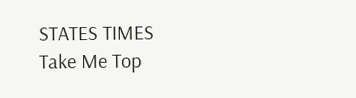STATES TIMES
Take Me Top